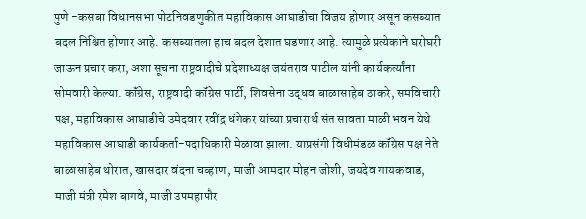पुणे -कसबा विधानसभा पोटनिवडणुकीत महाविकास आघाडीचा विजय होणार असून कसब्यात बदल निश्चित होणार आहे. कसब्यातला हाच बदल देशात घडणार आहे. त्यामुळे प्रत्येकाने घरोघरी जाऊन प्रचार करा, अशा सूचना राष्ट्रवादीचे प्रदेशाध्यक्ष जयंतराव पाटील यांनी कार्यकर्त्यांना सोमवारी केल्या. कॉंग्रेस, राष्ट्रवादी कॉंग्रेस पार्टी, शिवसेना उद्धव बाळासाहेब ठाकरे, समविचारी पक्ष, महाविकास आघाडीचे उमेदवार रवींद्र धंगेकर यांच्या प्रचारार्थ संत सावता माळी भवन येथे महाविकास आघाडी कार्यकर्ता-पदाधिकारी मेळावा झाला. याप्रसंगी विधीमंडळ कॉंग्रेस पक्ष नेते बाळासाहेब थोरात, खासदार वंदना चव्हाण, माजी आमदार मोहन जोशी, जयदेव गायकवाड, माजी मंत्री रमेश बागवे, माजी उपमहापौर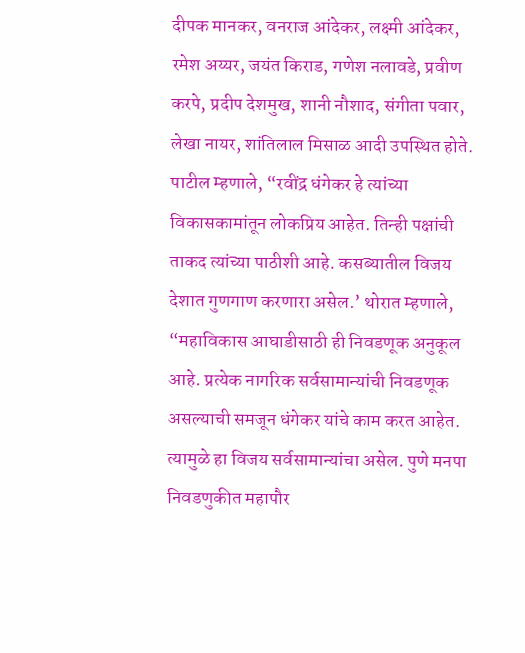दीपक मानकर, वनराज आंदेकर, लक्ष्मी आंदेकर, रमेश अय्यर, जयंत किराड, गणेश नलावडे, प्रवीण करपे, प्रदीप देशमुख, शानी नौशाद, संगीता पवार, लेखा नायर, शांतिलाल मिसाळ आदी उपस्थित होते. पाटील म्हणाले, “रवींद्र धंगेकर हे त्यांच्या विकासकामांतून लोकप्रिय आहेत. तिन्ही पक्षांची ताकद त्यांच्या पाठीशी आहे. कसब्यातील विजय देशात गुणगाण करणारा असेल.’ थोरात म्हणाले, “महाविकास आघाडीसाठी ही निवडणूक अनुकूल आहे. प्रत्येक नागरिक सर्वसामान्यांची निवडणूक असल्याची समजून धंगेकर यांचे काम करत आहेत. त्यामुळे हा विजय सर्वसामान्यांचा असेल. पुणे मनपा निवडणुकीत महापौर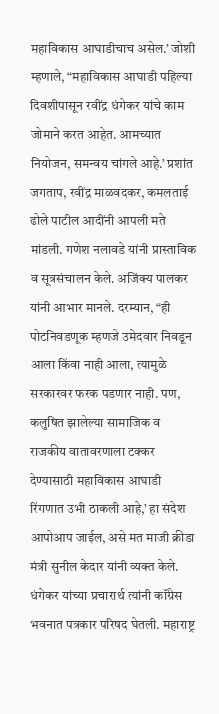महाविकास आघाडीचाच असेल.’ जोशी म्हणाले, “महाविकास आघाडी पहिल्या दिवशीपासून रवींद्र धंगेकर यांचे काम जोमाने करत आहेत. आमच्यात नियोजन, समन्वय चांगले आहे.’ प्रशांत जगताप, रवींद्र माळवदकर, कमलताई ढोले पाटील आदींनी आपली मते मांडली. गणेश नलावडे यांनी प्रास्ताविक व सूत्रसंचालन केले. अजिंक्य पालकर यांनी आभार मानले. दरम्यान, “ही पोटनिवडणूक म्हणजे उमेदवार निवडून आला किंवा नाही आला, त्यामुळे सरकारवर फरक पडणार नाही. पण, कलुषित झालेल्या सामाजिक व राजकीय वातावरणाला टक्कर देण्यासाठी महाविकास आघाडी रिंगणात उभी ठाकली आहे,’ हा संदेश आपोआप जाईल, असे मत माजी क्रीडा मंत्री सुनील केदार यांनी व्यक्त केले. धंगेकर यांच्या प्रचारार्थ त्यांनी कॉंग्रेस भवनात पत्रकार परिषद घेतली. महाराष्ट्र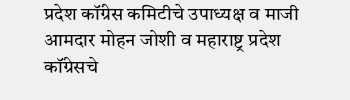प्रदेश कॉंग्रेस कमिटीचे उपाध्यक्ष व माजी आमदार मोहन जोशी व महाराष्ट्र प्रदेश कॉंग्रेसचे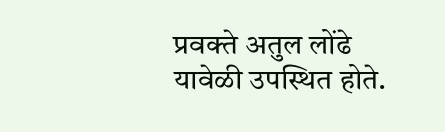प्रवक्ते अतुल लोंढे यावेळी उपस्थित होते.